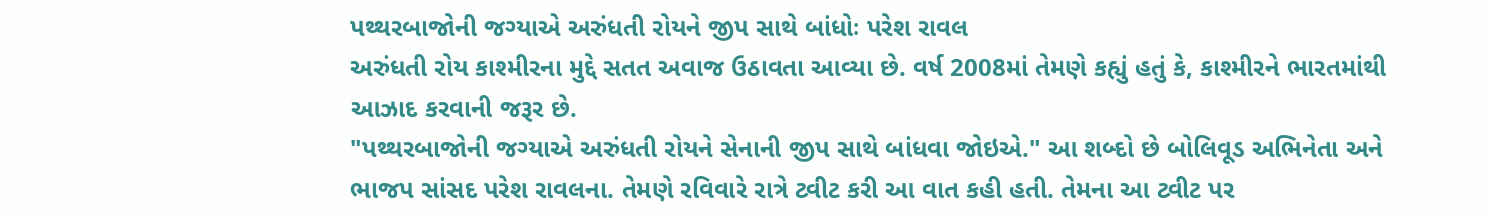પથ્થરબાજોની જગ્યાએ અરુંધતી રોયને જીપ સાથે બાંધોઃ પરેશ રાવલ
અરુંધતી રોય કાશ્મીરના મુદ્દે સતત અવાજ ઉઠાવતા આવ્યા છે. વર્ષ 2008માં તેમણે કહ્યું હતું કે, કાશ્મીરને ભારતમાંથી આઝાદ કરવાની જરૂર છે.
"પથ્થરબાજોની જગ્યાએ અરુંધતી રોયને સેનાની જીપ સાથે બાંધવા જોઇએ." આ શબ્દો છે બોલિવૂડ અભિનેતા અને ભાજપ સાંસદ પરેશ રાવલના. તેમણે રવિવારે રાત્રે ટ્વીટ કરી આ વાત કહી હતી. તેમના આ ટ્વીટ પર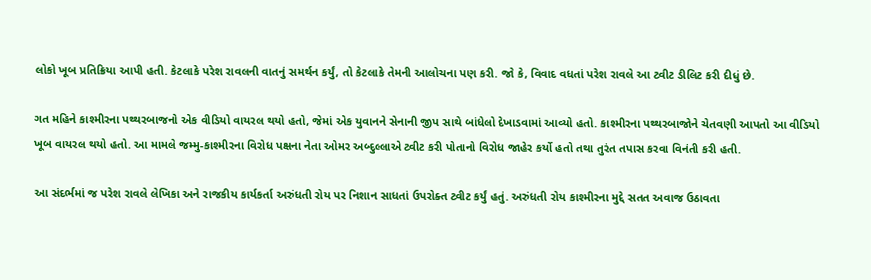લોકો ખૂબ પ્રતિક્રિયા આપી હતી. કેટલાકે પરેશ રાવલની વાતનું સમર્થન કર્યું, તો કેટલાકે તેમની આલોચના પણ કરી. જો કે, વિવાદ વધતાં પરેશ રાવલે આ ટ્વીટ ડીલિટ કરી દીધું છે.

ગત મહિને કાશ્મીરના પથ્થરબાજનો એક વીડિયો વાયરલ થયો હતો, જેમાં એક યુવાનને સેનાની જીપ સાથે બાંધેલો દેખાડવામાં આવ્યો હતો. કાશ્મીરના પથ્થરબાજોને ચેતવણી આપતો આ વીડિયો ખૂબ વાયરલ થયો હતો. આ મામલે જમ્મુ-કાશ્મીરના વિરોધ પક્ષના નેતા ઓમર અબ્દુલ્લાએ ટ્વીટ કરી પોતાનો વિરોધ જાહેર કર્યો હતો તથા તુરંત તપાસ કરવા વિનંતી કરી હતી.

આ સંદર્ભમાં જ પરેશ રાવલે લેખિકા અને રાજકીય કાર્યકર્તા અરુંધતી રોય પર નિશાન સાધતાં ઉપરોક્ત ટ્વીટ કર્યું હતું. અરુંધતી રોય કાશ્મીરના મુદ્દે સતત અવાજ ઉઠાવતા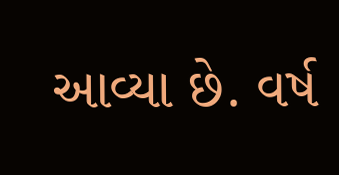આવ્યા છે. વર્ષ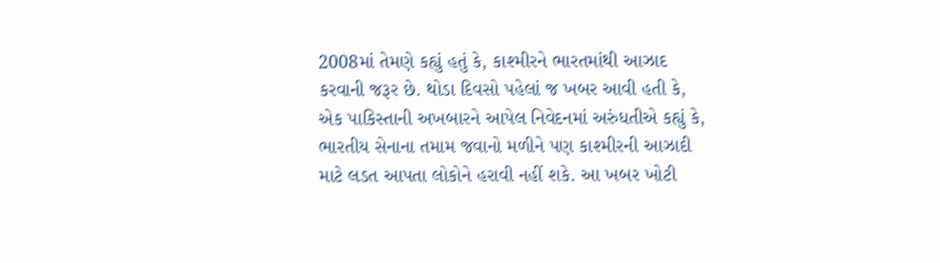2008માં તેમણે કહ્યું હતું કે, કાશ્મીરને ભારતમાંથી આઝાદ કરવાની જરૂર છે. થોડા દિવસો પહેલાં જ ખબર આવી હતી કે, એક પાકિસ્તાની અખબારને આપેલ નિવેદનમાં અરુંધતીએ કહ્યું કે, ભારતીય સેનાના તમામ જવાનો મળીને પણ કાશ્મીરની આઝાદી માટે લડત આપતા લોકોને હરાવી નહીં શકે. આ ખબર ખોટી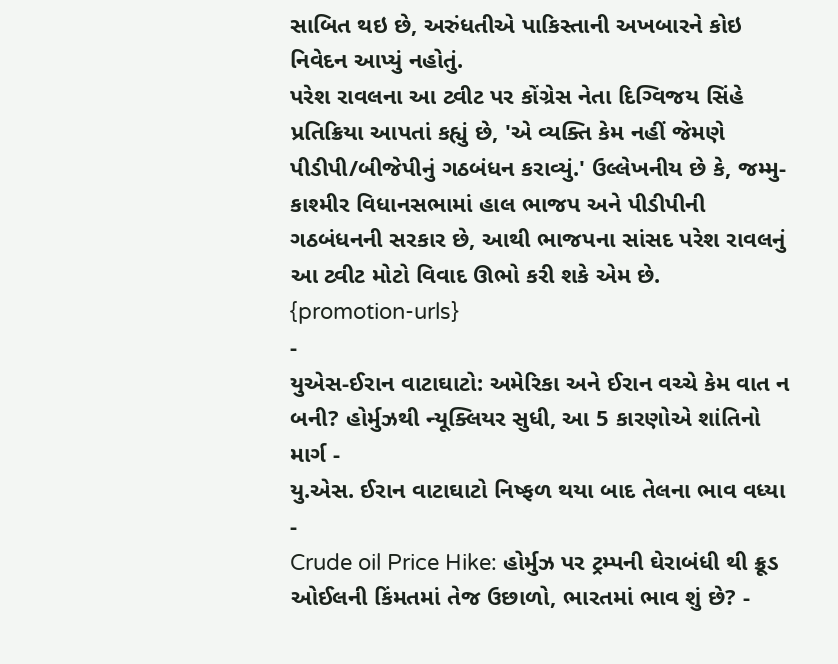સાબિત થઇ છે, અરુંધતીએ પાકિસ્તાની અખબારને કોઇ નિવેદન આપ્યું નહોતું.
પરેશ રાવલના આ ટ્વીટ પર કોંગ્રેસ નેતા દિગ્વિજય સિંહે પ્રતિક્રિયા આપતાં કહ્યું છે, 'એ વ્યક્તિ કેમ નહીં જેમણે પીડીપી/બીજેપીનું ગઠબંધન કરાવ્યું.' ઉલ્લેખનીય છે કે, જમ્મુ-કાશ્મીર વિધાનસભામાં હાલ ભાજપ અને પીડીપીની ગઠબંધનની સરકાર છે, આથી ભાજપના સાંસદ પરેશ રાવલનું આ ટ્વીટ મોટો વિવાદ ઊભો કરી શકે એમ છે.
{promotion-urls}
-
યુએસ-ઈરાન વાટાઘાટો: અમેરિકા અને ઈરાન વચ્ચે કેમ વાત ન બની? હોર્મુઝથી ન્યૂક્લિયર સુધી, આ 5 કારણોએ શાંતિનો માર્ગ -
યુ.એસ. ઈરાન વાટાઘાટો નિષ્ફળ થયા બાદ તેલના ભાવ વધ્યા -
Crude oil Price Hike: હોર્મુઝ પર ટ્રમ્પની ઘેરાબંધી થી ક્રૂડ ઓઈલની કિંમતમાં તેજ ઉછાળો, ભારતમાં ભાવ શું છે? -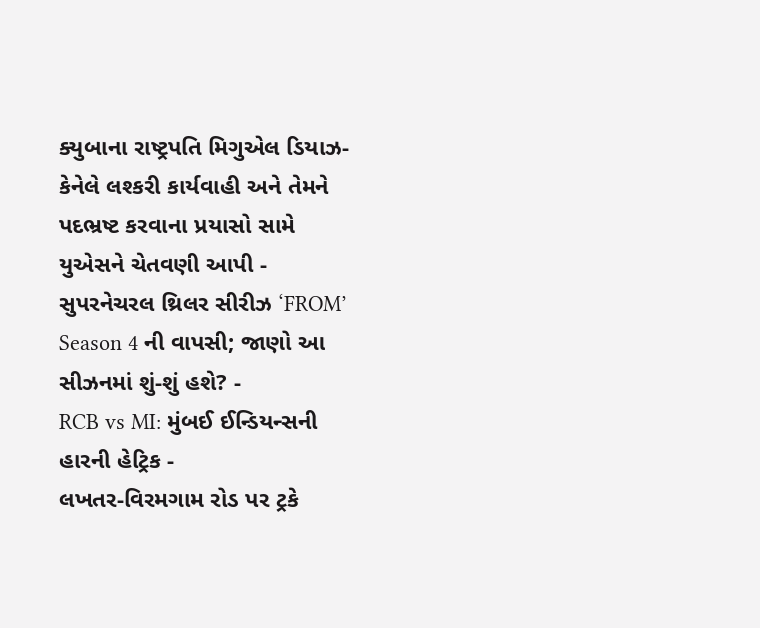ક્યુબાના રાષ્ટ્રપતિ મિગુએલ ડિયાઝ-કેનેલે લશ્કરી કાર્યવાહી અને તેમને પદભ્રષ્ટ કરવાના પ્રયાસો સામે યુએસને ચેતવણી આપી -
સુપરનેચરલ થ્રિલર સીરીઝ ‘FROM’ Season 4 ની વાપસી; જાણો આ સીઝનમાં શું-શું હશે? -
RCB vs MI: મુંબઈ ઈન્ડિયન્સની હારની હેટ્રિક -
લખતર-વિરમગામ રોડ પર ટ્રકે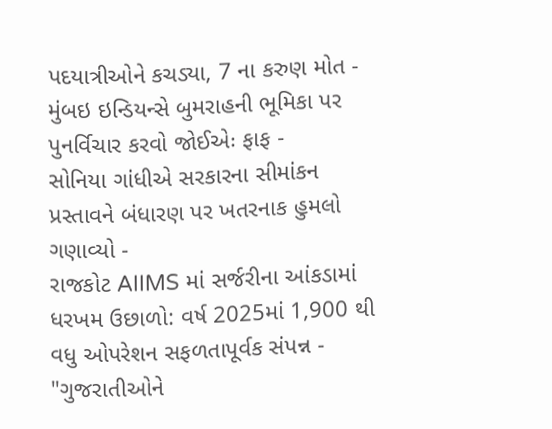પદયાત્રીઓને કચડ્યા, 7 ના કરુણ મોત -
મુંબઇ ઇન્ડિયન્સે બુમરાહની ભૂમિકા પર પુનર્વિચાર કરવો જોઈએઃ ફાફ -
સોનિયા ગાંધીએ સરકારના સીમાંકન પ્રસ્તાવને બંધારણ પર ખતરનાક હુમલો ગણાવ્યો -
રાજકોટ AIIMS માં સર્જરીના આંકડામાં ધરખમ ઉછાળો: વર્ષ 2025માં 1,900 થી વધુ ઓપરેશન સફળતાપૂર્વક સંપન્ન -
"ગુજરાતીઓને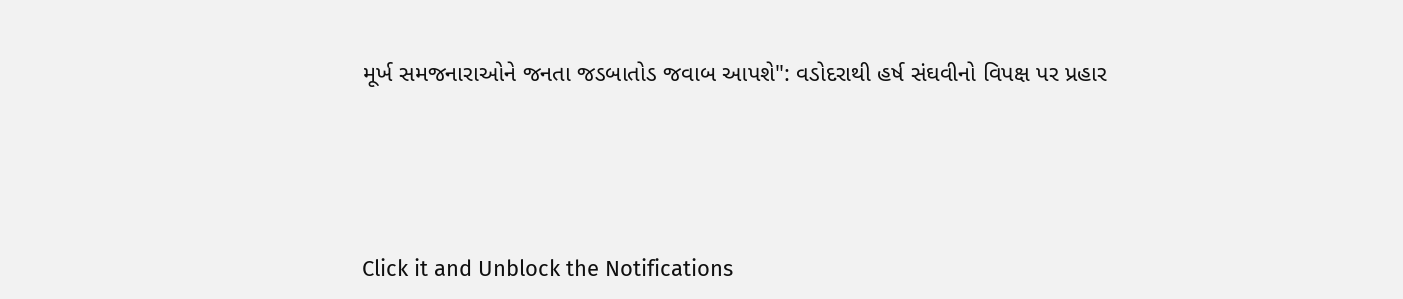મૂર્ખ સમજનારાઓને જનતા જડબાતોડ જવાબ આપશે": વડોદરાથી હર્ષ સંઘવીનો વિપક્ષ પર પ્રહાર





Click it and Unblock the Notifications